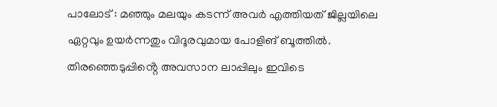പാലോട് : മഞ്ഞും മലയും കടന്ന് അവർ എത്തിയത് ജില്ലയിലെ ഏറ്റവും ഉയർന്നതും വിദൂരവുമായ പോളിങ് ബൂത്തിൽ. തിരഞ്ഞെടുപ്പിൻ്റെ അവസാന ലാപ്പിലും ഇവിടെ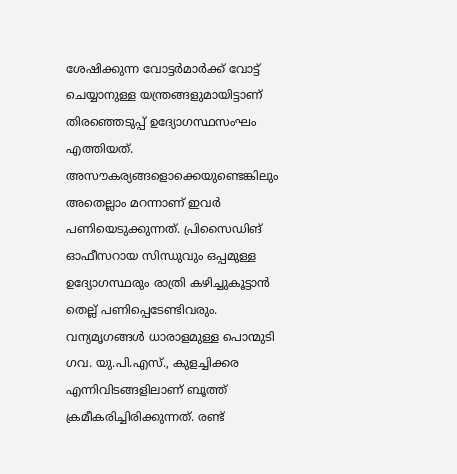ശേഷിക്കുന്ന വോട്ടർമാർക്ക് വോട്ട് ചെയ്യാനുള്ള യന്ത്രങ്ങളുമായിട്ടാണ് തിരഞ്ഞെടുപ്പ് ഉദ്യോഗസ്ഥസംഘം എത്തിയത്.
അസൗകര്യങ്ങളൊക്കെയുണ്ടെങ്കിലും അതെല്ലാം മറന്നാണ് ഇവർ പണിയെടുക്കുന്നത്. പ്രിസൈഡിങ് ഓഫീസറായ സിന്ധുവും ഒപ്പമുള്ള ഉദ്യോഗസ്ഥരും രാത്രി കഴിച്ചുകൂട്ടാൻ തെല്ല് പണിപ്പെടേണ്ടിവരും.
വന്യമൃഗങ്ങൾ ധാരാളമുള്ള പൊന്മുടി ഗവ. യു.പി.എസ്., കുളച്ചിക്കര എന്നിവിടങ്ങളിലാണ് ബൂത്ത് ക്രമീകരിച്ചിരിക്കുന്നത്. രണ്ട്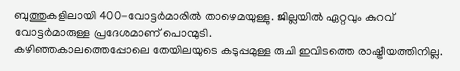ബുത്തുകളിലായി 400-വോട്ടർമാരിൽ താഴെമയുള്ളു. ജില്ലയിൽ ഏറ്റവും കുറവ് വോട്ടർമാരുള്ള പ്രദേശമാണ് പൊന്മുടി.
കഴിഞ്ഞകാലത്തെപ്പോലെ തേയിലയുടെ കടുപ്പമുള്ള രുചി ഇവിടത്തെ രാഷ്ട്രീയത്തിനില്ല.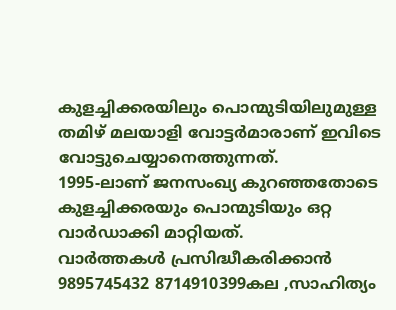കുളച്ചിക്കരയിലും പൊന്മുടിയിലുമുള്ള തമിഴ് മലയാളി വോട്ടർമാരാണ് ഇവിടെ വോട്ടുചെയ്യാനെത്തുന്നത്.
1995-ലാണ് ജനസംഖ്യ കുറഞ്ഞതോടെ കുളച്ചിക്കരയും പൊന്മുടിയും ഒറ്റ വാർഡാക്കി മാറ്റിയത്.
വാർത്തകൾ പ്രസിദ്ധീകരിക്കാൻ
9895745432 8714910399കല ,സാഹിത്യം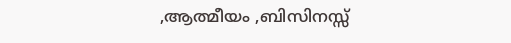,ആത്മീയം ,ബിസിനസ്സ്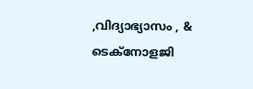,വിദ്യാഭ്യാസം , & ടെക്നോളജി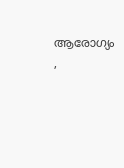ആരോഗ്യം ,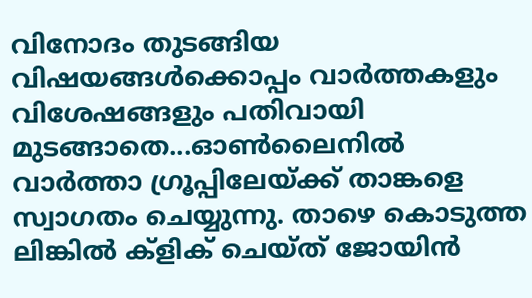വിനോദം തുടങ്ങിയ വിഷയങ്ങൾക്കൊപ്പം വാർത്തകളും വിശേഷങ്ങളും പതിവായി മുടങ്ങാതെ...ഓൺലൈനിൽ വാർത്താ ഗ്രൂപ്പിലേയ്ക്ക് താങ്കളെ സ്വാഗതം ചെയ്യുന്നു. താഴെ കൊടുത്ത ലിങ്കിൽ ക്ളിക് ചെയ്ത് ജോയിൻ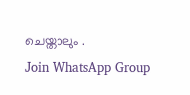ചെയ്താലും .
Join WhatsApp Group